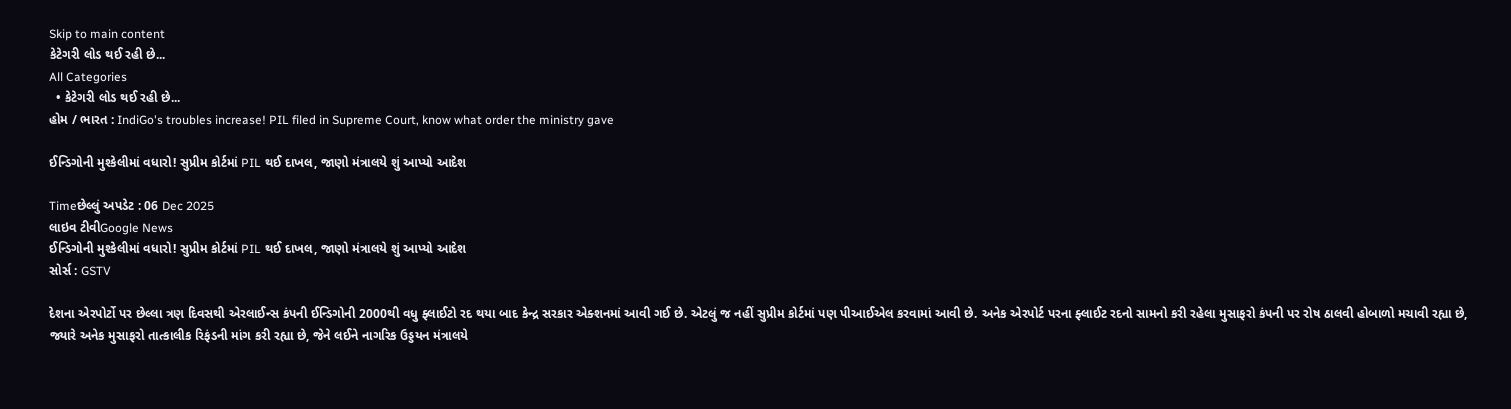Skip to main content
કેટેગરી લોડ થઈ રહી છે...
All Categories
  • કેટેગરી લોડ થઈ રહી છે...
હોમ / ભારત : IndiGo's troubles increase! PIL filed in Supreme Court, know what order the ministry gave

ઈન્ડિગોની મુશ્કેલીમાં વધારો! સુપ્રીમ કોર્ટમાં PIL થઈ દાખલ, જાણો મંત્રાલયે શું આપ્યો આદેશ

Timeછેલ્લું અપડેટ : 06 Dec 2025
લાઇવ ટીવીGoogle News
ઈન્ડિગોની મુશ્કેલીમાં વધારો! સુપ્રીમ કોર્ટમાં PIL થઈ દાખલ, જાણો મંત્રાલયે શું આપ્યો આદેશ
સોર્સ : GSTV

દેશના એરપોર્ટો પર છેલ્લા ત્રણ દિવસથી એરલાઈન્સ કંપની ઈન્ડિગોની 2000થી વધુ ફ્લાઈટો રદ થયા બાદ કેન્દ્ર સરકાર એક્શનમાં આવી ગઈ છે. એટલું જ નહીં સુપ્રીમ કોર્ટમાં પણ પીઆઈએલ કરવામાં આવી છે. અનેક એરપોર્ટ પરના ફ્લાઈટ રદનો સામનો કરી રહેલા મુસાફરો કંપની પર રોષ ઠાલવી હોબાળો મચાવી રહ્યા છે, જ્યારે અનેક મુસાફરો તાત્કાલીક રિફંડની માંગ કરી રહ્યા છે, જેને લઈને નાગરિક ઉડ્ડયન મંત્રાલયે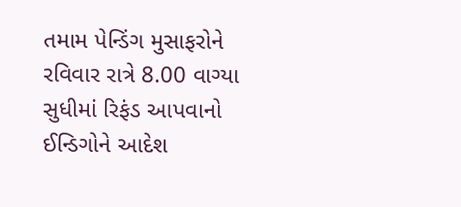તમામ પેન્ડિંગ મુસાફરોને રવિવાર રાત્રે 8.00 વાગ્યા સુધીમાં રિફંડ આપવાનો ઈન્ડિગોને આદેશ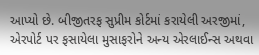આપ્યો છે. બીજીતરફ સુપ્રીમ કોર્ટમાં કરાયેલી અરજીમાં, એરપોર્ટ પર ફસાયેલા મુસાફરોને અન્ય એરલાઈન્સ અથવા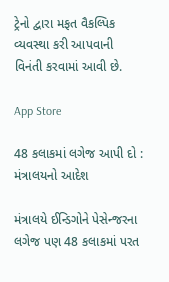ટ્રેનો દ્વારા મફત વૈકલ્પિક વ્યવસ્થા કરી આપવાની વિનંતી કરવામાં આવી છે.

App Store

48 કલાકમાં લગેજ આપી દો : મંત્રાલયનો આદેશ

મંત્રાલયે ઈન્ડિગોને પેસેન્જરના લગેજ પણ 48 કલાકમાં પરત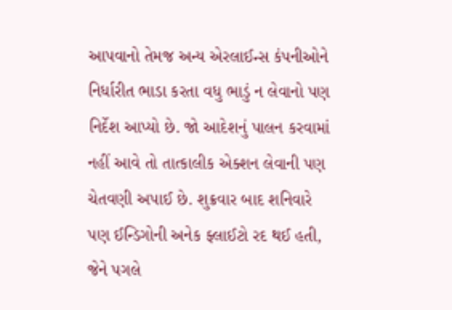આપવાનો તેમજ અન્ય એરલાઈન્સ કંપનીઓને નિર્ધારીત ભાડા કરતા વધુ ભાડું ન લેવાનો પણ નિર્દેશ આપ્યો છે. જો આદેશનું પાલન કરવામાં નહીં આવે તો તાત્કાલીક એક્શન લેવાની પણ ચેતવણી અપાઈ છે. શુક્રવાર બાદ શનિવારે પણ ઈન્ડિગોની અનેક ફ્લાઈટો રદ થઈ હતી, જેને પગલે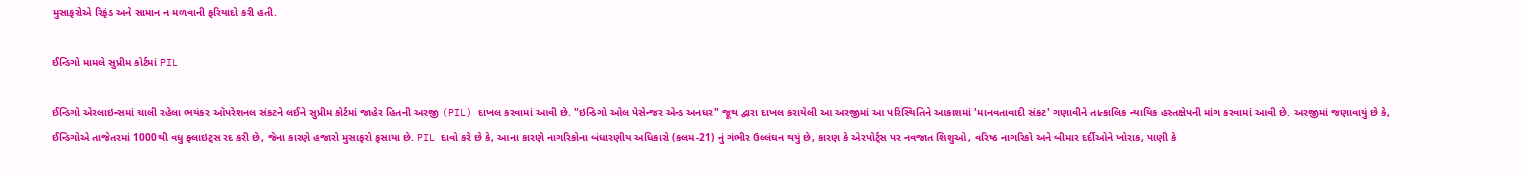મુસાફરોએ રિફંડ અને સામાન ન મળવાની ફરિયાદો કરી હતી.

ઈન્ડિગો મામલે સુપ્રીમ કોર્ટમાં PIL

ઈન્ડિગો એરલાઇન્સમાં ચાલી રહેલા ભયંકર ઑપરેશનલ સંકટને લઈને સુપ્રીમ કોર્ટમાં જાહેર હિતની અરજી (PIL) દાખલ કરવામાં આવી છે. "ઇન્ડિગો ઓલ પેસેન્જર એન્ડ અનધર" જૂથ દ્વારા દાખલ કરાયેલી આ અરજીમાં આ પરિસ્થિતિને આકાશમાં 'માનવતાવાદી સંકટ' ગણાવીને તાત્કાલિક ન્યાયિક હસ્તક્ષેપની માંગ કરવામાં આવી છે. અરજીમાં જણાવાયું છે કે, ઈન્ડિગોએ તાજેતરમાં 1000થી વધુ ફ્લાઇટ્સ રદ કરી છે, જેના કારણે હજારો મુસાફરો ફસાયા છે. PIL દાવો કરે છે કે, આના કારણે નાગરિકોના બંધારણીય અધિકારો (કલમ-21) નું ગંભીર ઉલ્લંઘન થયું છે, કારણ કે એરપોર્ટ્સ પર નવજાત શિશુઓ, વરિષ્ઠ નાગરિકો અને બીમાર દર્દીઓને ખોરાક, પાણી કે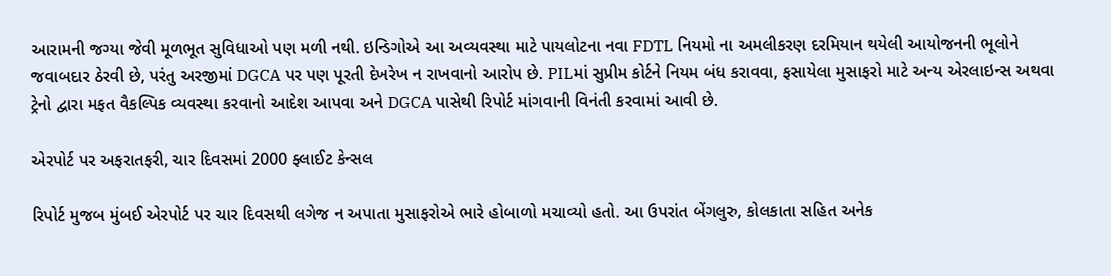આરામની જગ્યા જેવી મૂળભૂત સુવિધાઓ પણ મળી નથી. ઇન્ડિગોએ આ અવ્યવસ્થા માટે પાયલોટના નવા FDTL નિયમો ના અમલીકરણ દરમિયાન થયેલી આયોજનની ભૂલોને જવાબદાર ઠેરવી છે, પરંતુ અરજીમાં DGCA પર પણ પૂરતી દેખરેખ ન રાખવાનો આરોપ છે. PILમાં સુપ્રીમ કોર્ટને નિયમ બંધ કરાવવા, ફસાયેલા મુસાફરો માટે અન્ય એરલાઇન્સ અથવા ટ્રેનો દ્વારા મફત વૈકલ્પિક વ્યવસ્થા કરવાનો આદેશ આપવા અને DGCA પાસેથી રિપોર્ટ માંગવાની વિનંતી કરવામાં આવી છે.

એરપોર્ટ પર અફરાતફરી, ચાર દિવસમાં 2000 ફ્લાઈટ કેન્સલ

રિપોર્ટ મુજબ મુંબઈ એરપોર્ટ પર ચાર દિવસથી લગેજ ન અપાતા મુસાફરોએ ભારે હોબાળો મચાવ્યો હતો. આ ઉપરાંત બેંગલુરુ, કોલકાતા સહિત અનેક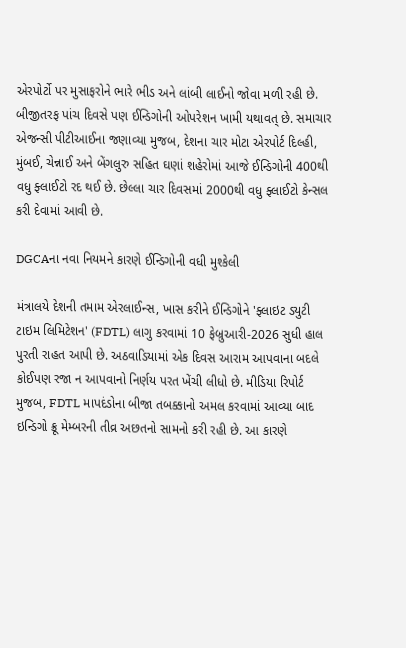એરપોર્ટો પર મુસાફરોને ભારે ભીડ અને લાંબી લાઈનો જોવા મળી રહી છે. બીજીતરફ પાંચ દિવસે પણ ઈન્ડિગોની ઓપરેશન ખામી યથાવત્ છે. સમાચાર એજન્સી પીટીઆઈના જણાવ્યા મુજબ, દેશના ચાર મોટા એરપોર્ટ દિલ્હી, મુંબઈ, ચેન્નાઈ અને બેંગલુરુ સહિત ઘણાં શહેરોમાં આજે ઈન્ડિગોની 400થી વધુ ફ્લાઈટો રદ થઈ છે. છેલ્લા ચાર દિવસમાં 2000થી વધુ ફ્લાઈટો કેન્સલ કરી દેવામાં આવી છે.

DGCAના નવા નિયમને કારણે ઈન્ડિગોની વધી મુશ્કેલી

મંત્રાલયે દેશની તમામ એરલાઈન્સ, ખાસ કરીને ઈન્ડિગોને 'ફ્લાઇટ ડ્યુટી ટાઇમ લિમિટેશન' (FDTL) લાગુ કરવામાં 10 ફેબ્રુઆરી-2026 સુધી હાલ પુરતી રાહત આપી છે. અઠવાડિયામાં એક દિવસ આરામ આપવાના બદલે કોઈપણ રજા ન આપવાનો નિર્ણય પરત ખેંચી લીધો છે. મીડિયા રિપોર્ટ મુજબ, FDTL માપદંડોના બીજા તબક્કાનો અમલ કરવામાં આવ્યા બાદ ઇન્ડિગો ક્રૂ મેમ્બરની તીવ્ર અછતનો સામનો કરી રહી છે. આ કારણે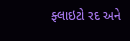ફ્લાઇટો રદ અને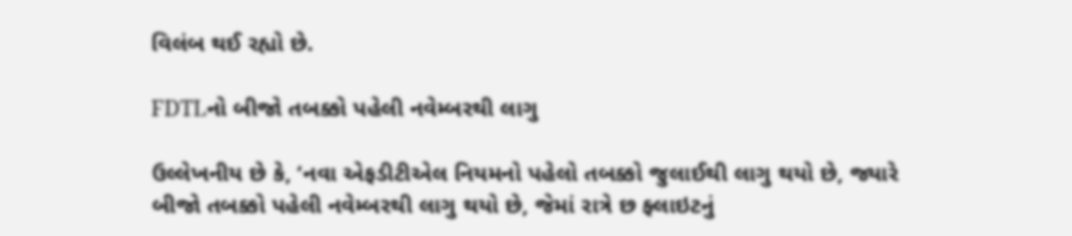વિલંબ થઈ રહ્યો છે.

FDTLનો બીજો તબક્કો પહેલી નવેમ્બરથી લાગુ

ઉલ્લેખનીય છે કે, ‘નવા એફડીટીએલ નિયમનો પહેલો તબક્કો જુલાઈથી લાગુ થયો છે, જ્યારે બીજો તબક્કો પહેલી નવેમ્બરથી લાગુ થયો છે, જેમાં રાત્રે છ ફ્લાઇટનું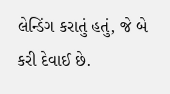લેન્ડિંગ કરાતું હતું, જે બે કરી દેવાઈ છે.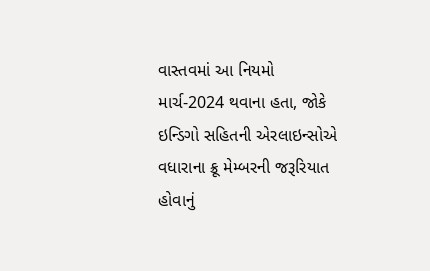વાસ્તવમાં આ નિયમો માર્ચ-2024 થવાના હતા, જોકે ઇન્ડિગો સહિતની એરલાઇન્સોએ વધારાના ક્રૂ મેમ્બરની જરૂરિયાત હોવાનું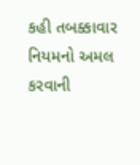કહી તબક્કાવાર નિયમનો અમલ કરવાની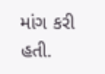માંગ કરી હતી.